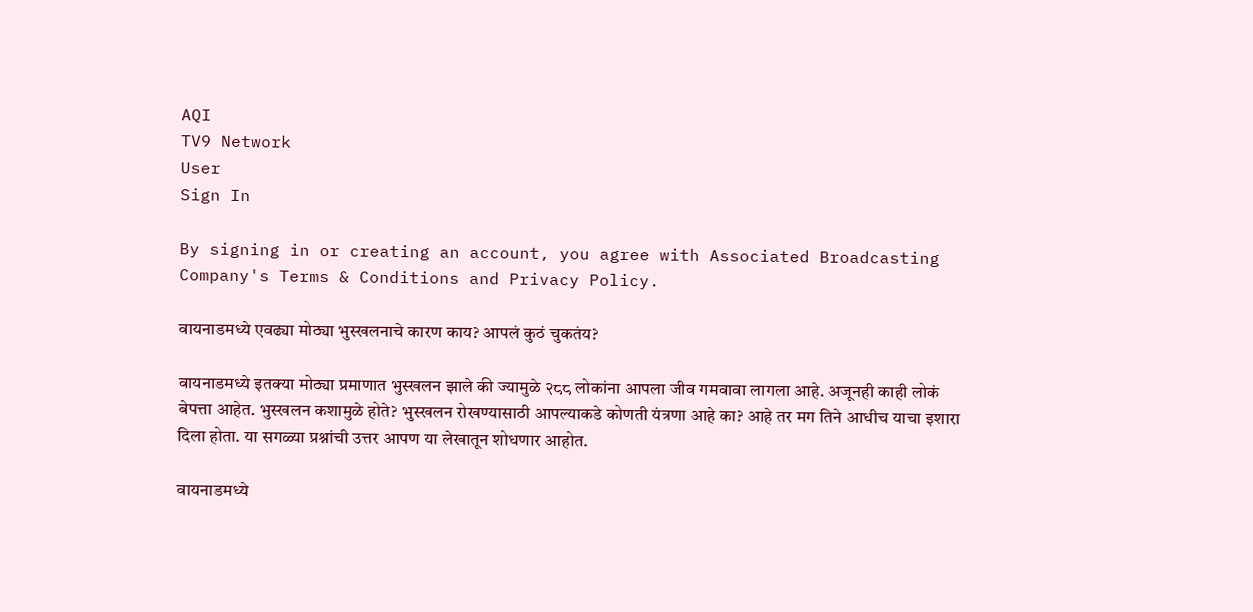AQI
TV9 Network
User
Sign In

By signing in or creating an account, you agree with Associated Broadcasting Company's Terms & Conditions and Privacy Policy.

वायनाडमध्ये एवढ्या मोठ्या भुस्खलनाचे कारण काय? आपलं कुठं चुकतंय?

वायनाडमध्ये इतक्या मोठ्या प्रमाणात भुस्खलन झाले की ज्यामुळे २८८ लोकांना आपला जीव गमवावा लागला आहे. अजूनही काही लोकं बेपत्ता आहेत. भुस्खलन कशामुळे होते? भुस्खलन रोखण्यासाठी आपल्याकडे कोणती यंत्रणा आहे का? आहे तर मग तिने आधीच याचा इशारा दिला होता. या सगळ्या प्रश्नांची उत्तर आपण या लेखातून शोधणार आहोत.

वायनाडमध्ये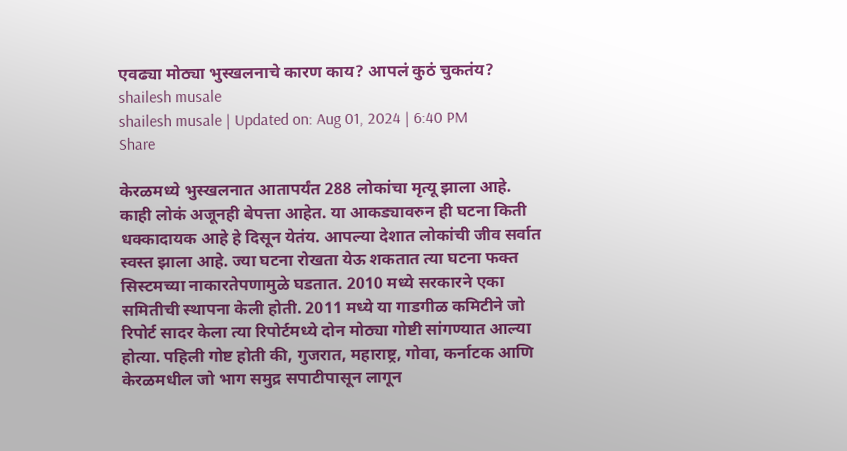एवढ्या मोठ्या भुस्खलनाचे कारण काय? आपलं कुठं चुकतंय?
shailesh musale
shailesh musale | Updated on: Aug 01, 2024 | 6:40 PM
Share

केरळमध्ये भुस्खलनात आतापर्यंत 288 लोकांचा मृत्यू झाला आहे. काही लोकं अजूनही बेपत्ता आहेत. या आकड्यावरुन ही घटना किती धक्कादायक आहे हे दिसून येतंय. आपल्या देशात लोकांची जीव सर्वात स्वस्त झाला आहे. ज्या घटना रोखता येऊ शकतात त्या घटना फक्त सिस्टमच्या नाकारतेपणामुळे घडतात. 2010 मध्ये सरकारने एका समितीची स्थापना केली होती. 2011 मध्ये या गाडगीळ कमिटीने जो रिपोर्ट सादर केला त्या रिपोर्टमध्ये दोन मोठ्या गोष्टी सांगण्यात आल्या होत्या. पहिली गोष्ट होती की, गुजरात, महाराष्ट्र, गोवा, कर्नाटक आणि केरळमधील जो भाग समुद्र सपाटीपासून लागून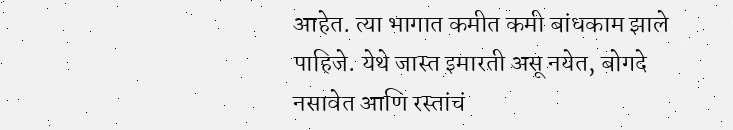आहेत. त्या भागात कमीत कमी बांधकाम झाले पाहिजे. येथे जास्त इमारती असू नयेत, बोगदे नसावेत आणि रस्तांचं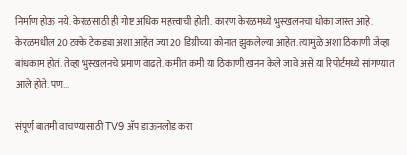निर्माण होऊ नये. केरळसाठी ही गोष्ट अधिक महत्त्वाची होती. कारण केरळमध्ये भुस्खलनचा धोका जास्त आहे. केरळमधील 20 टक्के टेकड्या अशा आहेत ज्या 20 डिग्रीच्या कोनात झुकलेल्या आहेत. त्यामुळे अशा ठिकाणी जेव्हा बांधकाम होतं. तेव्हा भुस्खलनचे प्रमाण वाढते. कमीत कमी या ठिकाणी खनन केले जावे असे या रिपोर्टमध्ये सांगण्यात आले होते. पण...

संपूर्ण बातमी वाचण्यासाठी TV9 अ‍ॅप डाऊनलोड करा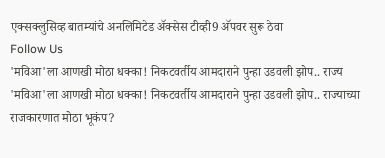एक्सक्लुसिव्ह बातम्यांचे अनलिमिटेड अ‍ॅक्सेस टीव्ही9 अ‍ॅपवर सुरू ठेवा
Follow Us
'मविआ'ला आणखी मोठा धक्का! निकटवर्तीय आमदाराने पुन्हा उडवली झोप.. राज्य
'मविआ'ला आणखी मोठा धक्का! निकटवर्तीय आमदाराने पुन्हा उडवली झोप.. राज्याच्या राजकारणात मोठा भूकंप?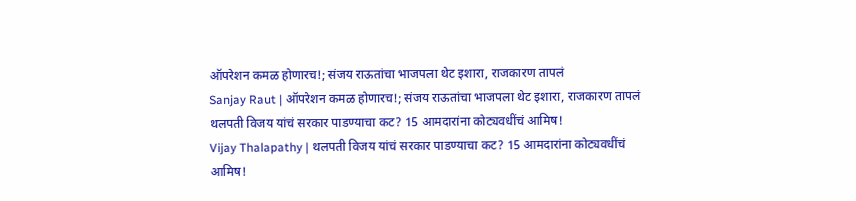ऑपरेशन कमळ होणारच!; संजय राऊतांचा भाजपला थेट इशारा, राजकारण तापलं
Sanjay Raut | ऑपरेशन कमळ होणारच!; संजय राऊतांचा भाजपला थेट इशारा, राजकारण तापलं
थलपती विजय यांचं सरकार पाडण्याचा कट? 15 आमदारांना कोट्यवधींचं आमिष!
Vijay Thalapathy | थलपती विजय यांचं सरकार पाडण्याचा कट? 15 आमदारांना कोट्यवधींचं आमिष!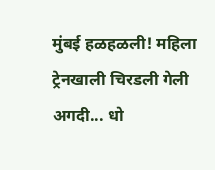मुंबई हळहळली! महिला ट्रेनखाली चिरडली गेली अगदी... धो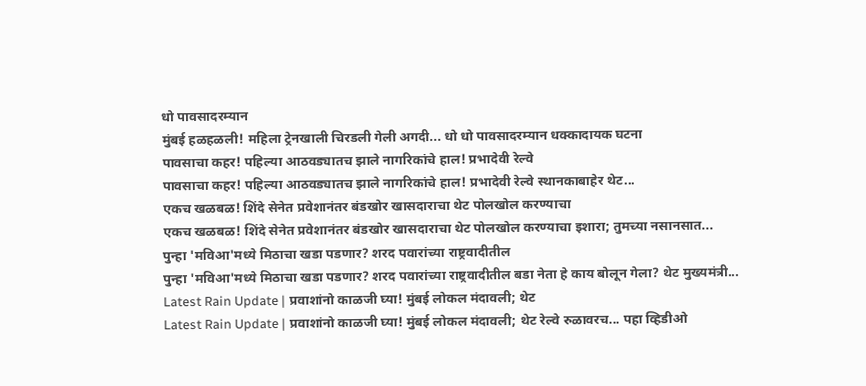धो पावसादरम्यान
मुंबई हळहळली! महिला ट्रेनखाली चिरडली गेली अगदी... धो धो पावसादरम्यान धक्कादायक घटना
पावसाचा कहर! पहिल्या आठवड्यातच झाले नागरिकांचे हाल! प्रभादेवी रेल्वे
पावसाचा कहर! पहिल्या आठवड्यातच झाले नागरिकांचे हाल! प्रभादेवी रेल्वे स्थानकाबाहेर थेट...
एकच खळबळ! शिंदे सेनेत प्रवेशानंतर बंडखोर खासदाराचा थेट पोलखोल करण्याचा
एकच खळबळ! शिंदे सेनेत प्रवेशानंतर बंडखोर खासदाराचा थेट पोलखोल करण्याचा इशारा; तुमच्या नसानसात...
पुन्हा 'मविआ'मध्ये मिठाचा खडा पडणार? शरद पवारांच्या राष्ट्रवादीतील
पुन्हा 'मविआ'मध्ये मिठाचा खडा पडणार? शरद पवारांच्या राष्ट्रवादीतील बडा नेता हे काय बोलून गेला? थेट मुख्यमंत्री...
Latest Rain Update | प्रवाशांनो काळजी घ्या! मुंबई लोकल मंदावली; थेट
Latest Rain Update | प्रवाशांनो काळजी घ्या! मुंबई लोकल मंदावली; थेट रेल्वे रुळावरच... पहा व्हिडीओ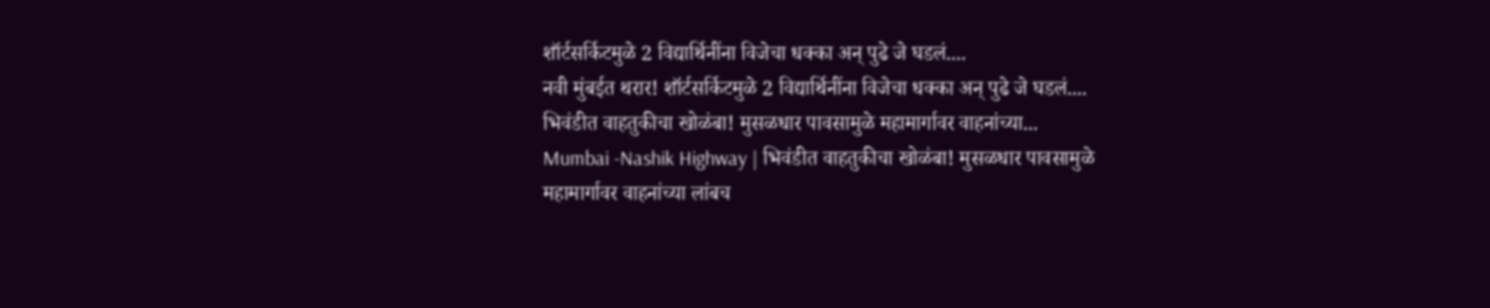शॉर्टसर्किटमुळे 2 विद्यार्थिनींना विजेचा धक्का अन् पुढे जे घडलं....
नवी मुंबईत थरार! शॉर्टसर्किटमुळे 2 विद्यार्थिनींना विजेचा धक्का अन् पुढे जे घडलं....
भिवंडीत वाहतुकीचा खोळंबा! मुसळधार पावसामुळे महामार्गावर वाहनांच्या...
Mumbai -Nashik Highway | भिवंडीत वाहतुकीचा खोळंबा! मुसळधार पावसामुळे महामार्गावर वाहनांच्या लांबच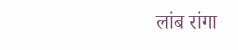लांब रांगा